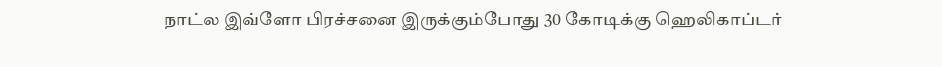நாட்ல இவ்ளோ பிரச்சனை இருக்கும்போது 30 கோடிக்கு ஹெலிகாப்டர்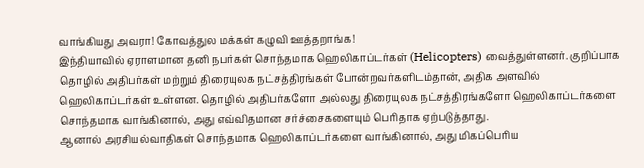வாங்கியது அவரா! கோவத்துல மக்கள் கழுவி ஊத்தறாங்க!
இந்தியாவில் ஏராளமான தனி நபர்கள் சொந்தமாக ஹெலிகாப்டர்கள் (Helicopters) வைத்துள்ளனர். குறிப்பாக தொழில் அதிபர்கள் மற்றும் திரையுலக நட்சத்திரங்கள் போன்றவர்களிடம்தான், அதிக அளவில் ஹெலிகாப்டர்கள் உள்ளன. தொழில் அதிபர்களோ அல்லது திரையுலக நட்சத்திரங்களோ ஹெலிகாப்டர்களை சொந்தமாக வாங்கினால், அது எவ்விதமான சர்ச்சைகளையும் பெரிதாக ஏற்படுத்தாது.
ஆனால் அரசியல்வாதிகள் சொந்தமாக ஹெலிகாப்டர்களை வாங்கினால், அது மிகப்பெரிய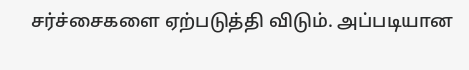சர்ச்சைகளை ஏற்படுத்தி விடும். அப்படியான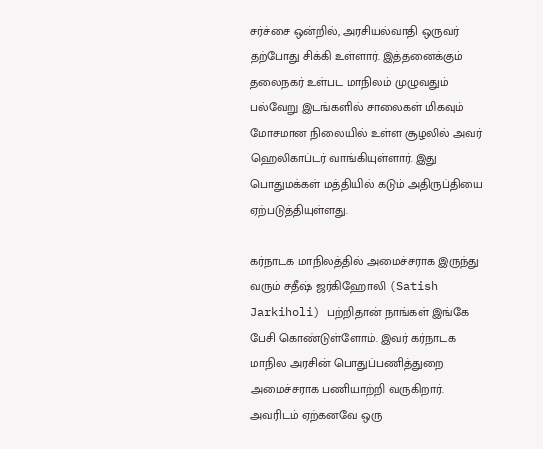சர்ச்சை ஒன்றில், அரசியல்வாதி ஒருவர் தற்போது சிக்கி உள்ளார். இத்தனைக்கும் தலைநகர் உள்பட மாநிலம் முழுவதும் பல்வேறு இடங்களில் சாலைகள் மிகவும் மோசமான நிலையில் உள்ள சூழலில் அவர் ஹெலிகாப்டர் வாங்கியுள்ளார். இது பொதுமக்கள் மத்தியில் கடும் அதிருப்தியை ஏற்படுத்தியுள்ளது.

கர்நாடக மாநிலத்தில் அமைச்சராக இருந்து வரும் சதீஷ் ஜர்கிஹோலி (Satish Jarkiholi) பற்றிதான் நாங்கள் இங்கே பேசி கொண்டுள்ளோம். இவர் கர்நாடக மாநில அரசின் பொதுப்பணித்துறை அமைச்சராக பணியாற்றி வருகிறார். அவரிடம் ஏற்கனவே ஒரு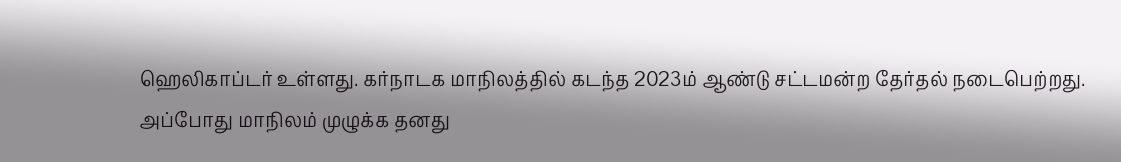ஹெலிகாப்டர் உள்ளது. கர்நாடக மாநிலத்தில் கடந்த 2023ம் ஆண்டு சட்டமன்ற தேர்தல் நடைபெற்றது.
அப்போது மாநிலம் முழுக்க தனது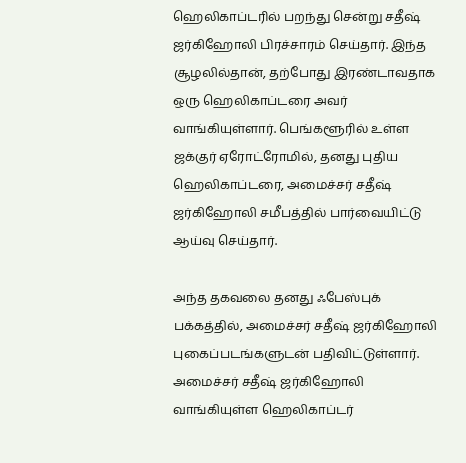ஹெலிகாப்டரில் பறந்து சென்று சதீஷ் ஜர்கிஹோலி பிரச்சாரம் செய்தார். இந்த சூழலில்தான், தற்போது இரண்டாவதாக ஒரு ஹெலிகாப்டரை அவர் வாங்கியுள்ளார். பெங்களூரில் உள்ள ஜக்குர் ஏரோட்ரோமில், தனது புதிய ஹெலிகாப்டரை, அமைச்சர் சதீஷ் ஜர்கிஹோலி சமீபத்தில் பார்வையிட்டு ஆய்வு செய்தார்.

அந்த தகவலை தனது ஃபேஸ்புக் பக்கத்தில், அமைச்சர் சதீஷ் ஜர்கிஹோலி புகைப்படங்களுடன் பதிவிட்டுள்ளார். அமைச்சர் சதீஷ் ஜர்கிஹோலி வாங்கியுள்ள ஹெலிகாப்டர்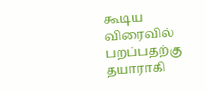கூடிய விரைவில் பறப்பதற்கு தயாராகி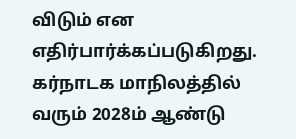விடும் என எதிர்பார்க்கப்படுகிறது. கர்நாடக மாநிலத்தில் வரும் 2028ம் ஆண்டு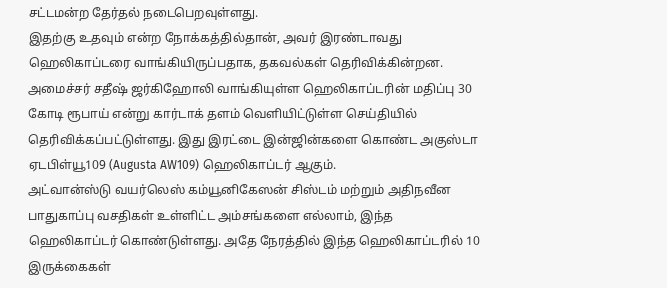சட்டமன்ற தேர்தல் நடைபெறவுள்ளது.
இதற்கு உதவும் என்ற நோக்கத்தில்தான், அவர் இரண்டாவது ஹெலிகாப்டரை வாங்கியிருப்பதாக, தகவல்கள் தெரிவிக்கின்றன. அமைச்சர் சதீஷ் ஜர்கிஹோலி வாங்கியுள்ள ஹெலிகாப்டரின் மதிப்பு 30 கோடி ரூபாய் என்று கார்டாக் தளம் வெளியிட்டுள்ள செய்தியில் தெரிவிக்கப்பட்டுள்ளது. இது இரட்டை இன்ஜின்களை கொண்ட அகுஸ்டா ஏடபிள்யூ109 (Augusta AW109) ஹெலிகாப்டர் ஆகும்.
அட்வான்ஸ்டு வயர்லெஸ் கம்யூனிகேஸன் சிஸ்டம் மற்றும் அதிநவீன பாதுகாப்பு வசதிகள் உள்ளிட்ட அம்சங்களை எல்லாம், இந்த ஹெலிகாப்டர் கொண்டுள்ளது. அதே நேரத்தில் இந்த ஹெலிகாப்டரில் 10 இருக்கைகள்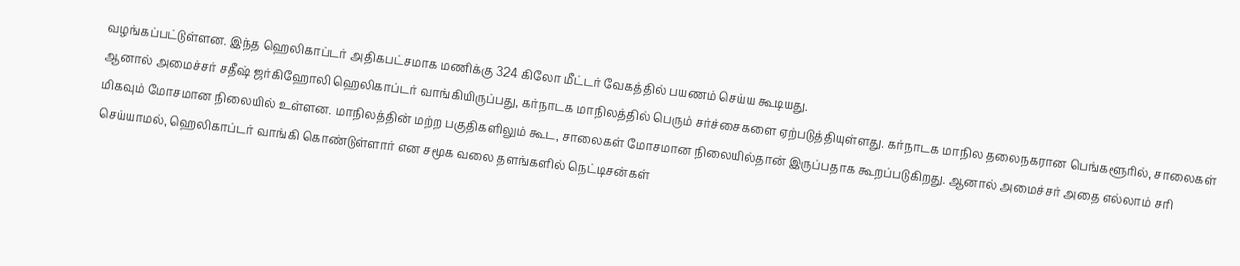வழங்கப்பட்டுள்ளன. இந்த ஹெலிகாப்டர் அதிகபட்சமாக மணிக்கு 324 கிலோ மீட்டர் வேகத்தில் பயணம் செய்ய கூடியது.
ஆனால் அமைச்சர் சதீஷ் ஜர்கிஹோலி ஹெலிகாப்டர் வாங்கியிருப்பது, கர்நாடக மாநிலத்தில் பெரும் சர்ச்சைகளை ஏற்படுத்தியுள்ளது. கர்நாடக மாநில தலைநகரான பெங்களூரில், சாலைகள் மிகவும் மோசமான நிலையில் உள்ளன. மாநிலத்தின் மற்ற பகுதிகளிலும் கூட, சாலைகள் மோசமான நிலையில்தான் இருப்பதாக கூறப்படுகிறது. ஆனால் அமைச்சர் அதை எல்லாம் சரி செய்யாமல், ஹெலிகாப்டர் வாங்கி கொண்டுள்ளார் என சமூக வலை தளங்களில் நெட்டிசன்கள்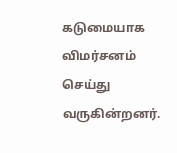கடுமையாக விமர்சனம் செய்து வருகின்றனர்.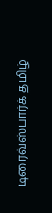டிரைவ்ஸ்பார்க் தமிழ்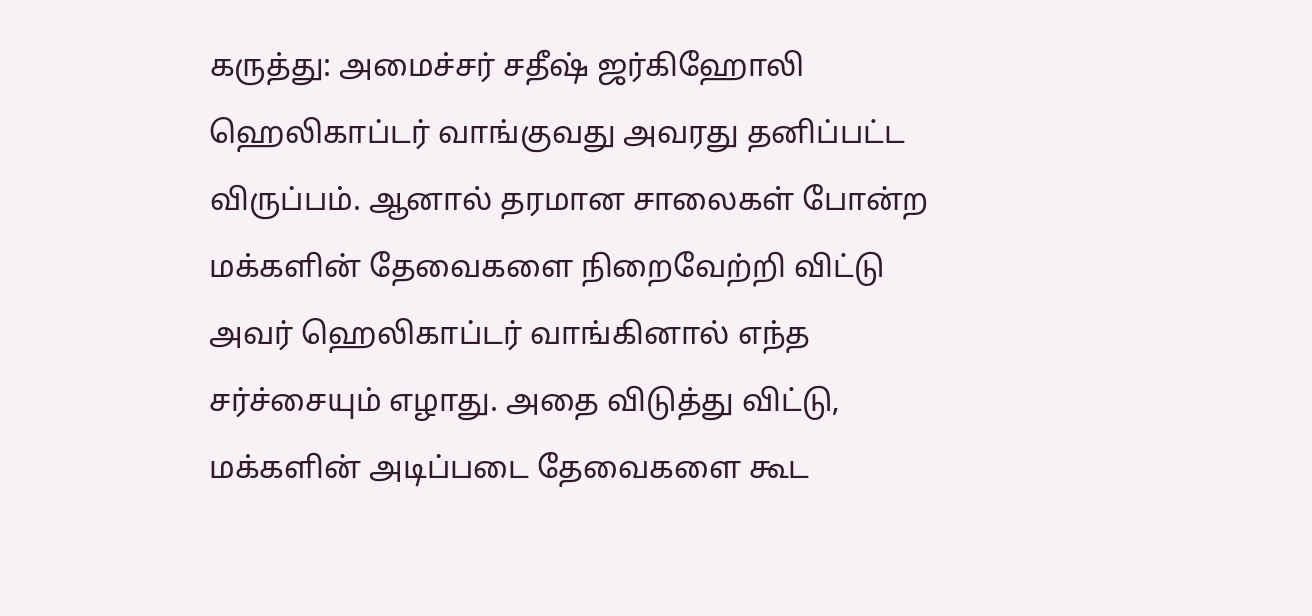கருத்து: அமைச்சர் சதீஷ் ஜர்கிஹோலி ஹெலிகாப்டர் வாங்குவது அவரது தனிப்பட்ட விருப்பம். ஆனால் தரமான சாலைகள் போன்ற மக்களின் தேவைகளை நிறைவேற்றி விட்டு அவர் ஹெலிகாப்டர் வாங்கினால் எந்த சர்ச்சையும் எழாது. அதை விடுத்து விட்டு, மக்களின் அடிப்படை தேவைகளை கூட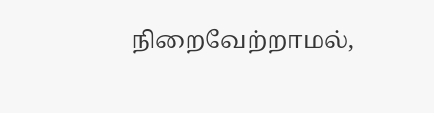நிறைவேற்றாமல்,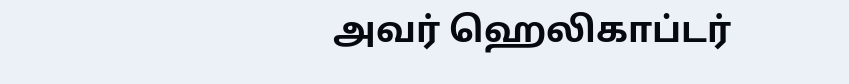அவர் ஹெலிகாப்டர்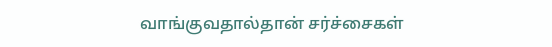வாங்குவதால்தான் சர்ச்சைகள்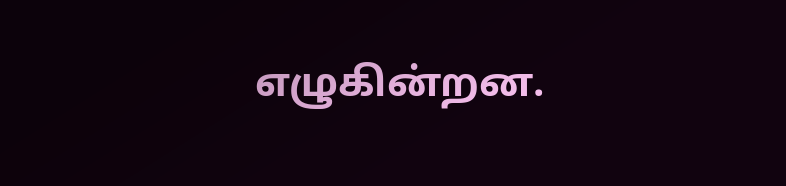எழுகின்றன.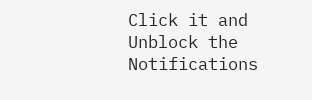Click it and Unblock the Notifications